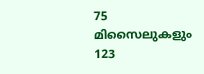75 മിസൈലുകളും 123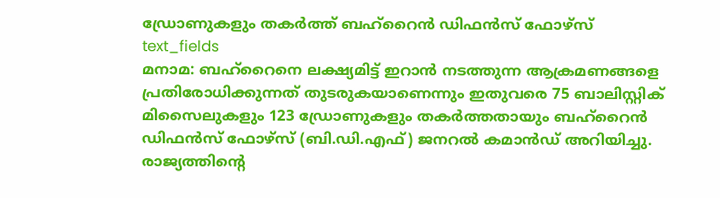ഡ്രോണുകളും തകർത്ത് ബഹ്റൈൻ ഡിഫൻസ് ഫോഴ്സ്
text_fields
മനാമ: ബഹ്റൈനെ ലക്ഷ്യമിട്ട് ഇറാൻ നടത്തുന്ന ആക്രമണങ്ങളെ പ്രതിരോധിക്കുന്നത് തുടരുകയാണെന്നും ഇതുവരെ 75 ബാലിസ്റ്റിക് മിസൈലുകളും 123 ഡ്രോണുകളും തകർത്തതായും ബഹ്റൈൻ ഡിഫൻസ് ഫോഴ്സ് (ബി.ഡി.എഫ്) ജനറൽ കമാൻഡ് അറിയിച്ചു. രാജ്യത്തിന്റെ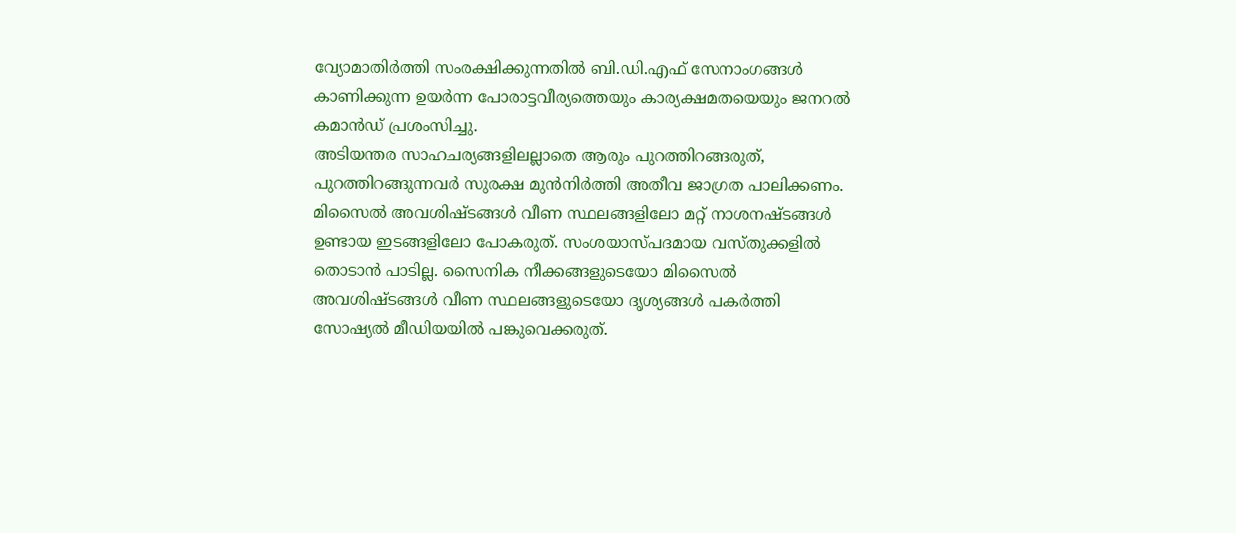വ്യോമാതിർത്തി സംരക്ഷിക്കുന്നതിൽ ബി.ഡി.എഫ് സേനാംഗങ്ങൾ കാണിക്കുന്ന ഉയർന്ന പോരാട്ടവീര്യത്തെയും കാര്യക്ഷമതയെയും ജനറൽ കമാൻഡ് പ്രശംസിച്ചു.
അടിയന്തര സാഹചര്യങ്ങളിലല്ലാതെ ആരും പുറത്തിറങ്ങരുത്, പുറത്തിറങ്ങുന്നവർ സുരക്ഷ മുൻനിർത്തി അതീവ ജാഗ്രത പാലിക്കണം. മിസൈൽ അവശിഷ്ടങ്ങൾ വീണ സ്ഥലങ്ങളിലോ മറ്റ് നാശനഷ്ടങ്ങൾ ഉണ്ടായ ഇടങ്ങളിലോ പോകരുത്. സംശയാസ്പദമായ വസ്തുക്കളിൽ തൊടാൻ പാടില്ല. സൈനിക നീക്കങ്ങളുടെയോ മിസൈൽ അവശിഷ്ടങ്ങൾ വീണ സ്ഥലങ്ങളുടെയോ ദൃശ്യങ്ങൾ പകർത്തി സോഷ്യൽ മീഡിയയിൽ പങ്കുവെക്കരുത്.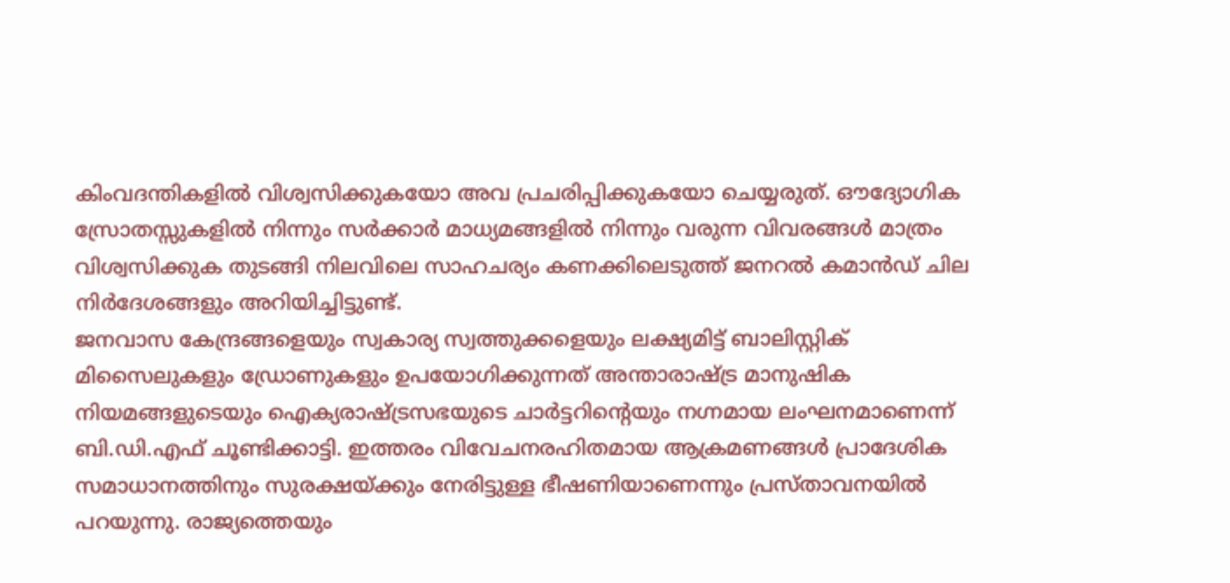കിംവദന്തികളിൽ വിശ്വസിക്കുകയോ അവ പ്രചരിപ്പിക്കുകയോ ചെയ്യരുത്. ഔദ്യോഗിക സ്രോതസ്സുകളിൽ നിന്നും സർക്കാർ മാധ്യമങ്ങളിൽ നിന്നും വരുന്ന വിവരങ്ങൾ മാത്രം വിശ്വസിക്കുക തുടങ്ങി നിലവിലെ സാഹചര്യം കണക്കിലെടുത്ത് ജനറൽ കമാൻഡ് ചില നിർദേശങ്ങളും അറിയിച്ചിട്ടുണ്ട്.
ജനവാസ കേന്ദ്രങ്ങളെയും സ്വകാര്യ സ്വത്തുക്കളെയും ലക്ഷ്യമിട്ട് ബാലിസ്റ്റിക് മിസൈലുകളും ഡ്രോണുകളും ഉപയോഗിക്കുന്നത് അന്താരാഷ്ട്ര മാനുഷിക നിയമങ്ങളുടെയും ഐക്യരാഷ്ട്രസഭയുടെ ചാർട്ടറിന്റെയും നഗ്നമായ ലംഘനമാണെന്ന് ബി.ഡി.എഫ് ചൂണ്ടിക്കാട്ടി. ഇത്തരം വിവേചനരഹിതമായ ആക്രമണങ്ങൾ പ്രാദേശിക സമാധാനത്തിനും സുരക്ഷയ്ക്കും നേരിട്ടുള്ള ഭീഷണിയാണെന്നും പ്രസ്താവനയിൽ പറയുന്നു. രാജ്യത്തെയും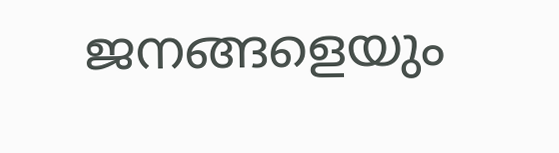ജനങ്ങളെയും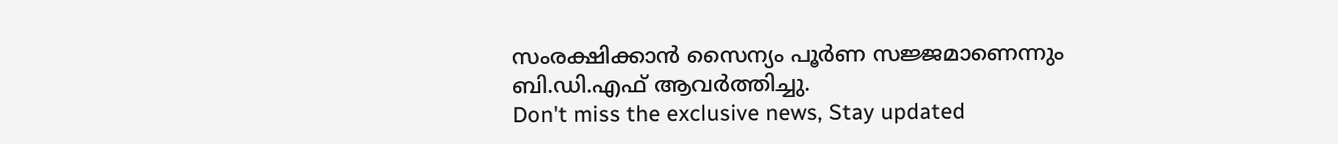സംരക്ഷിക്കാൻ സൈന്യം പൂർണ സജ്ജമാണെന്നും ബി.ഡി.എഫ് ആവർത്തിച്ചു.
Don't miss the exclusive news, Stay updated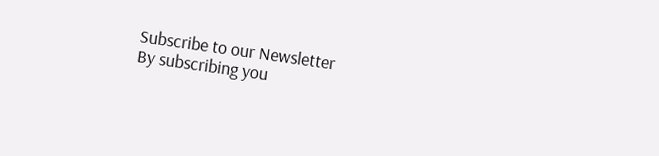Subscribe to our Newsletter
By subscribing you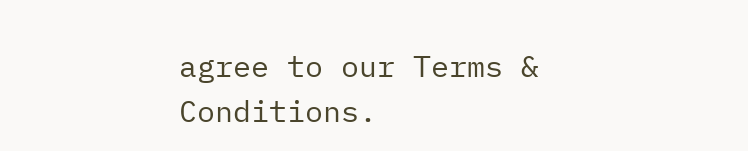agree to our Terms & Conditions.